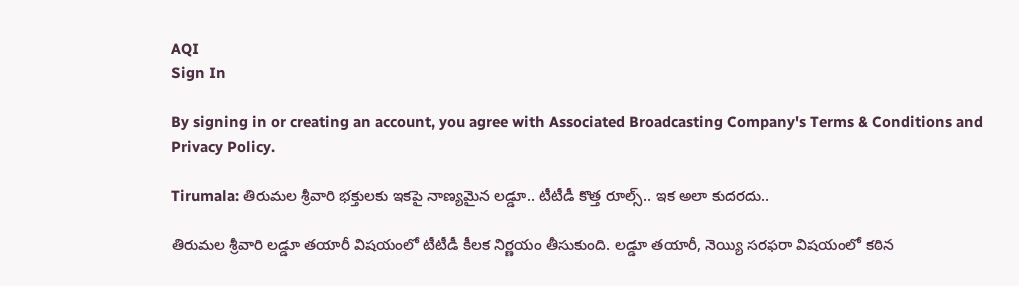AQI
Sign In

By signing in or creating an account, you agree with Associated Broadcasting Company's Terms & Conditions and Privacy Policy.

Tirumala: తిరుమల శ్రీవారి భక్తులకు ఇకపై నాణ్యమైన లడ్డూ.. టీటీడీ కొత్త రూల్స్.. ఇక అలా కుదరదు..

తిరుమల శ్రీవారి లడ్డూ తయారీ విషయంలో టీటీడీ కీలక నిర్ణయం తీసుకుంది. లడ్డూ తయారీ, నెయ్యి సరఫరా విషయంలో కఠిన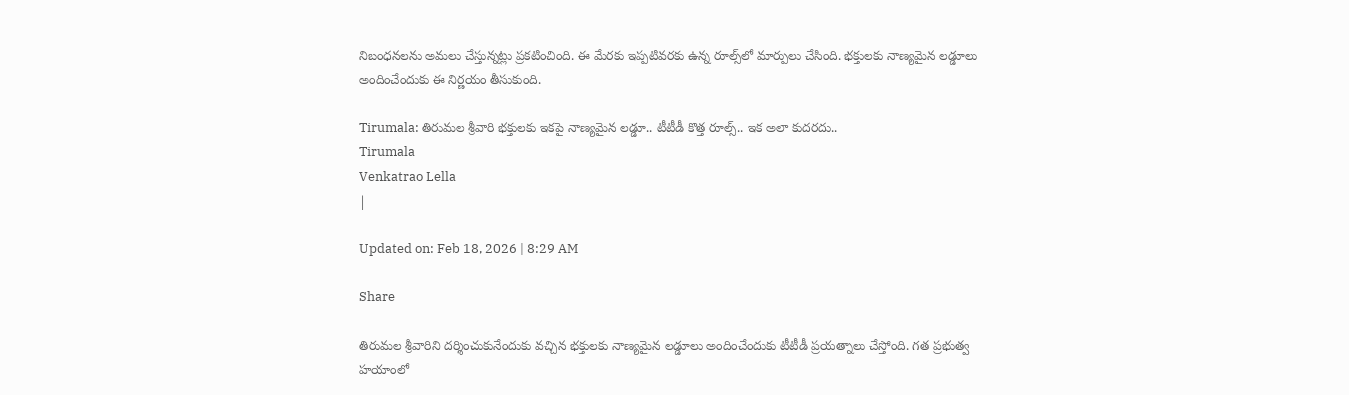నిబంధనలను అమలు చేస్తున్నట్లు ప్రకటించింది. ఈ మేరకు ఇప్పటివరకు ఉన్న రూల్స్‌లో మార్పులు చేసింది. భక్తులకు నాణ్యమైన లడ్డూలు అందించేందుకు ఈ నిర్ణయం తీసుకుంది.

Tirumala: తిరుమల శ్రీవారి భక్తులకు ఇకపై నాణ్యమైన లడ్డూ.. టీటీడీ కొత్త రూల్స్.. ఇక అలా కుదరదు..
Tirumala
Venkatrao Lella
|

Updated on: Feb 18, 2026 | 8:29 AM

Share

తిరుమల శ్రీవారిని దర్శించుకునేందుకు వచ్చిన భక్తులకు నాణ్యమైన లడ్డూలు అందించేందుకు టీటీడీ ప్రయత్నాలు చేస్తోంది. గత ప్రభుత్వ హయాంలో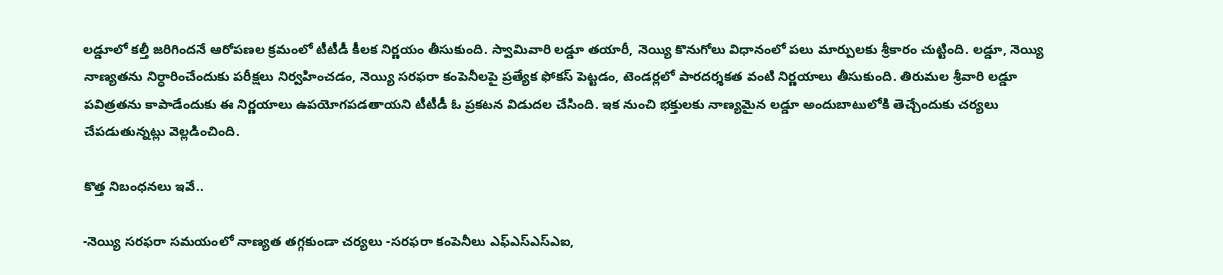లడ్డూలో కల్తీ జరిగిందనే ఆరోపణల క్రమంలో టీటీడీ కీలక నిర్ణయం తీసుకుంది. స్వామివారి లడ్డూ తయారీ, నెయ్యి కొనుగోలు విధానంలో పలు మార్పులకు శ్రీకారం చుట్టింది. లడ్డూ, నెయ్యి నాణ్యతను నిర్ధారించేందుకు పరీక్షలు నిర్వహించడం, నెయ్యి సరఫరా కంపెనీలపై ప్రత్యేక ఫోకస్ పెట్టడం, టెండర్లలో పారదర్శకత వంటి నిర్ణయాలు తీసుకుంది. తిరుమల శ్రీవారి లడ్డూ పవిత్రతను కాపాడేందుకు ఈ నిర్ణయాలు ఉపయోగపడతాయని టీటీడీ ఓ ప్రకటన విడుదల చేసింది. ఇక నుంచి భక్తులకు నాణ్యమైన లడ్డూ అందుబాటులోకి తెచ్చేందుకు చర్యలు చేపడుతున్నట్లు వెల్లడించింది.

కొత్త నిబంధనలు ఇవే..

-నెయ్యి సరఫరా సమయంలో నాణ్యత తగ్గకుండా చర్యలు -సరఫరా కంపెనీలు ఎఫ్‌ఎస్ఎస్‌ఎఐ,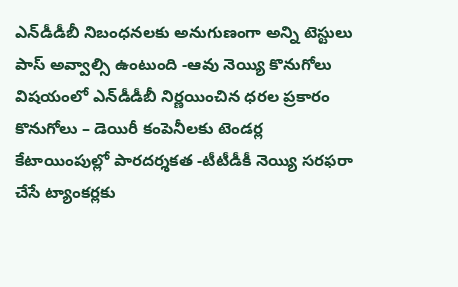ఎన్‌డీడీబీ నిబంధనలకు అనుగుణంగా అన్ని టెస్టులు పాస్ అవ్వాల్సి ఉంటుంది -ఆవు నెయ్యి కొనుగోలు విషయంలో ఎన్‌డీడీబీ నిర్ణయించిన ధరల ప్రకారం కొనుగోలు – డెయిరీ కంపెనీలకు టెండర్ల కేటాయింపుల్లో పారదర్శకత -టీటీడీకీ నెయ్యి సరఫరా చేసే ట్యాంకర్లకు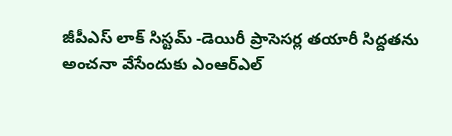జీపీఎస్ లాక్ సిస్టమ్ -డెయిరీ ప్రాసెసర్ల తయారీ సిద్దతను అంచనా వేసేందుకు ఎంఆర్‌ఎల్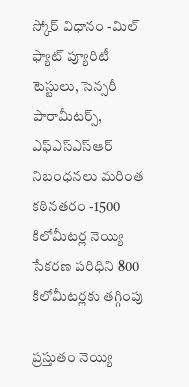స్కోర్ విధానం -మిల్ ఫ్యాట్ ప్యూరిటీ టెస్టులు, సెన్సరీ పారామీటర్స్, ఎఫ్‌ఎస్ఎస్ఆర్‌ నిబంధనలు మరింత కఠినతరం -1500 కిలోమీటర్ల నెయ్యి సేకరణ పరిధిని 800 కిలోమీటర్లకు తగ్గింపు

ప్రస్తుతం నెయ్యి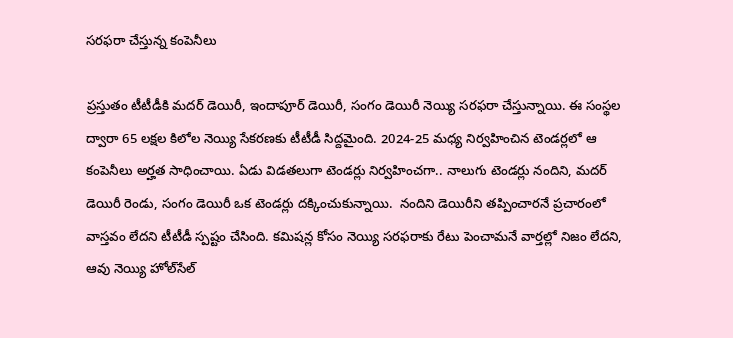సరఫరా చేస్తున్న కంపెనీలు

ప్రస్తుతం టీటీడీకి మదర్ డెయిరీ, ఇందాపూర్ డెయిరీ, సంగం డెయిరీ నెయ్యి సరఫరా చేస్తున్నాయి. ఈ సంస్థల ద్వారా 65 లక్షల కిలోల నెయ్యి సేకరణకు టీటీడీ సిద్దమైంది. 2024-25 మధ్య నిర్వహించిన టెండర్లలో ఆ కంపెనీలు అర్హత సాధించాయి. ఏడు విడతలుగా టెండర్లు నిర్వహించగా.. నాలుగు టెండర్లు నందిని, మదర్ డెయిరీ రెండు, సంగం డెయిరీ ఒక టెండర్లు దక్కించుకున్నాయి.  నందిని డెయిరీని తప్పించారనే ప్రచారంలో వాస్తవం లేదని టీటీడీ స్పష్టం చేసింది. కమిషన్ల కోసం నెయ్యి సరఫరాకు రేటు పెంచామనే వార్తల్లో నిజం లేదని,  ఆవు నెయ్యి హోల్‌సేల్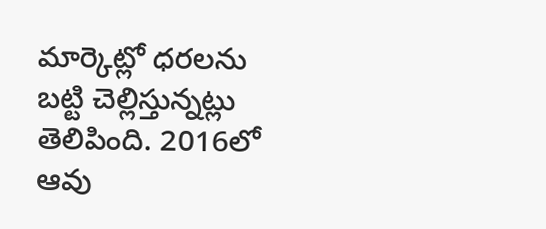మార్కెట్లో ధరలను బట్టి చెల్లిస్తున్నట్లు తెలిపింది. 2016లో ఆవు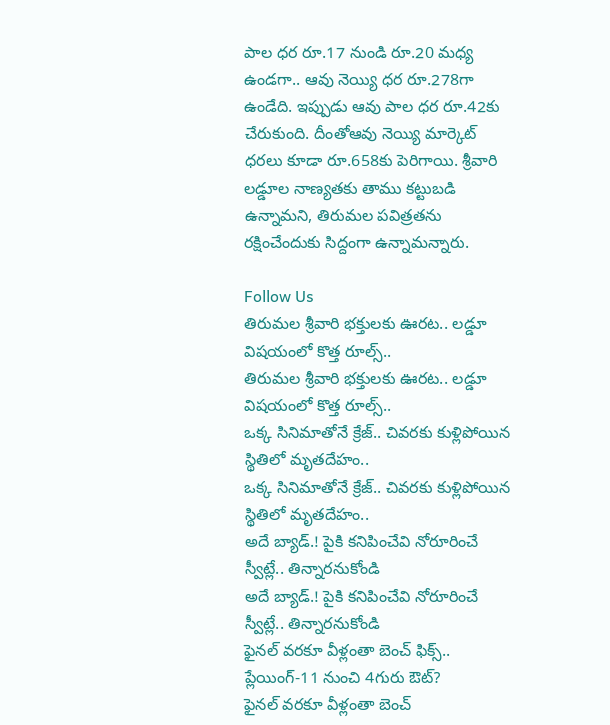పాల ధర రూ.17 నుండి రూ.20 మధ్య ఉండగా.. ఆవు నెయ్యి ధర రూ.278గా ఉండేది. ఇప్పుడు ఆవు పాల ధర రూ.42కు చేరుకుంది. దీంతోఆవు నెయ్యి మార్కెట్ ధరలు కూడా రూ.658కు పెరిగాయి. శ్రీవారి లడ్డూల నాణ్యతకు తాము కట్టుబడి ఉన్నామని, తిరుమల పవిత్రతను రక్షించేందుకు సిద్దంగా ఉన్నామన్నారు.

Follow Us
తిరుమల శ్రీవారి భక్తులకు ఊరట.. లడ్డూ విషయంలో కొత్త రూల్స్..
తిరుమల శ్రీవారి భక్తులకు ఊరట.. లడ్డూ విషయంలో కొత్త రూల్స్..
ఒక్క సినిమాతోనే క్రేజ్.. చివరకు కుళ్లిపోయిన స్థితిలో మృతదేహం..
ఒక్క సినిమాతోనే క్రేజ్.. చివరకు కుళ్లిపోయిన స్థితిలో మృతదేహం..
అదే బ్యాడ్.! పైకి కనిపించేవి నోరూరించే స్వీట్లే.. తిన్నారనుకోండి
అదే బ్యాడ్.! పైకి కనిపించేవి నోరూరించే స్వీట్లే.. తిన్నారనుకోండి
ఫైనల్ వరకూ వీళ్లంతా బెంచ్‌ ఫిక్స్.. ప్లేయింగ్-11 నుంచి 4గురు ఔట్?
ఫైనల్ వరకూ వీళ్లంతా బెంచ్‌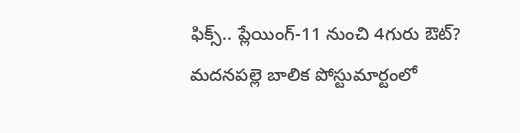ఫిక్స్.. ప్లేయింగ్-11 నుంచి 4గురు ఔట్?
మదనపల్లె బాలిక పోస్టుమార్టంలో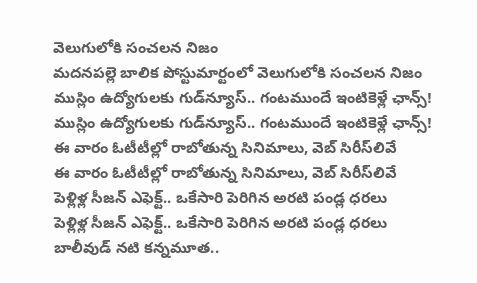వెలుగులోకి సంచలన నిజం
మదనపల్లె బాలిక పోస్టుమార్టంలో వెలుగులోకి సంచలన నిజం
ముస్లిం ఉద్యోగులకు గుడ్‌న్యూస్.. గంటముందే ఇంటికెళ్లే ఛాన్స్!
ముస్లిం ఉద్యోగులకు గుడ్‌న్యూస్.. గంటముందే ఇంటికెళ్లే ఛాన్స్!
ఈ వారం ఓటీటీల్లో రాబోతున్న సినిమాలు, వెబ్ సిరీస్‌లివే
ఈ వారం ఓటీటీల్లో రాబోతున్న సినిమాలు, వెబ్ సిరీస్‌లివే
పెళ్లిళ్ల సీజన్ ఎఫెక్ట్.. ఒకేసారి పెరిగిన అరటి పండ్ల ధరలు
పెళ్లిళ్ల సీజన్ ఎఫెక్ట్.. ఒకేసారి పెరిగిన అరటి పండ్ల ధరలు
బాలీవుడ్ నటి కన్నమూత..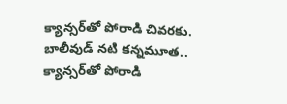క్యాన్సర్‌తో పోరాడి చివరకు.
బాలీవుడ్ నటి కన్నమూత.. క్యాన్సర్‌తో పోరాడి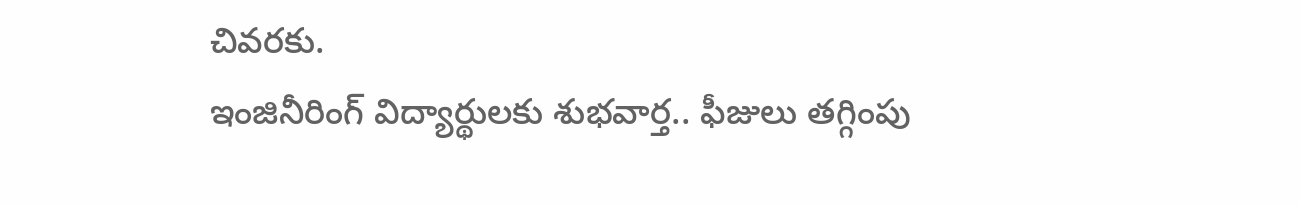చివరకు.
ఇంజినీరింగ్ విద్యార్థులకు శుభవార్త.. ఫీజులు తగ్గింపు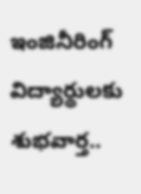ఇంజినీరింగ్ విద్యార్థులకు శుభవార్త..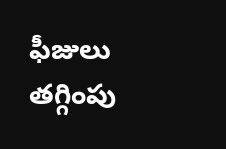ఫీజులు తగ్గింపు